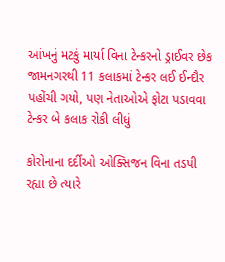આંખનું મટકું માર્યા વિના ટેન્કરનો ડ્રાઈવર છેક જામનગરથી 11 કલાકમાં ટેન્કર લઈ ઈન્દૌર પહોંચી ગયો, પણ નેતાઓએ ફોટા પડાવવા ટેન્કર બે કલાક રોકી લીધું

કોરોનાના દર્દીઓ ઓક્સિજન વિના તડપી રહ્યા છે ત્યારે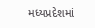મધ્યપ્રદેશમાં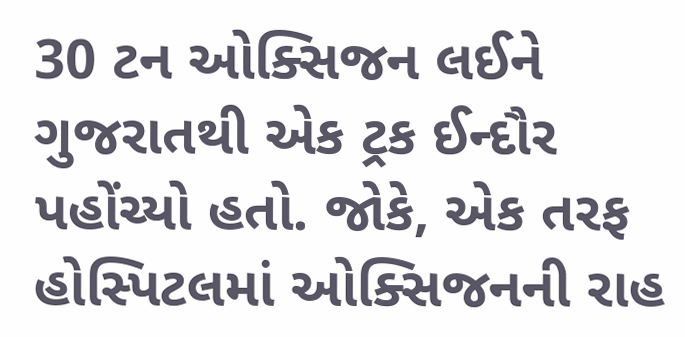30 ટન ઓક્સિજન લઈને ગુજરાતથી એક ટ્રક ઈન્દૌર પહોંચ્યો હતો. જોકે, એક તરફ હોસ્પિટલમાં ઓક્સિજનની રાહ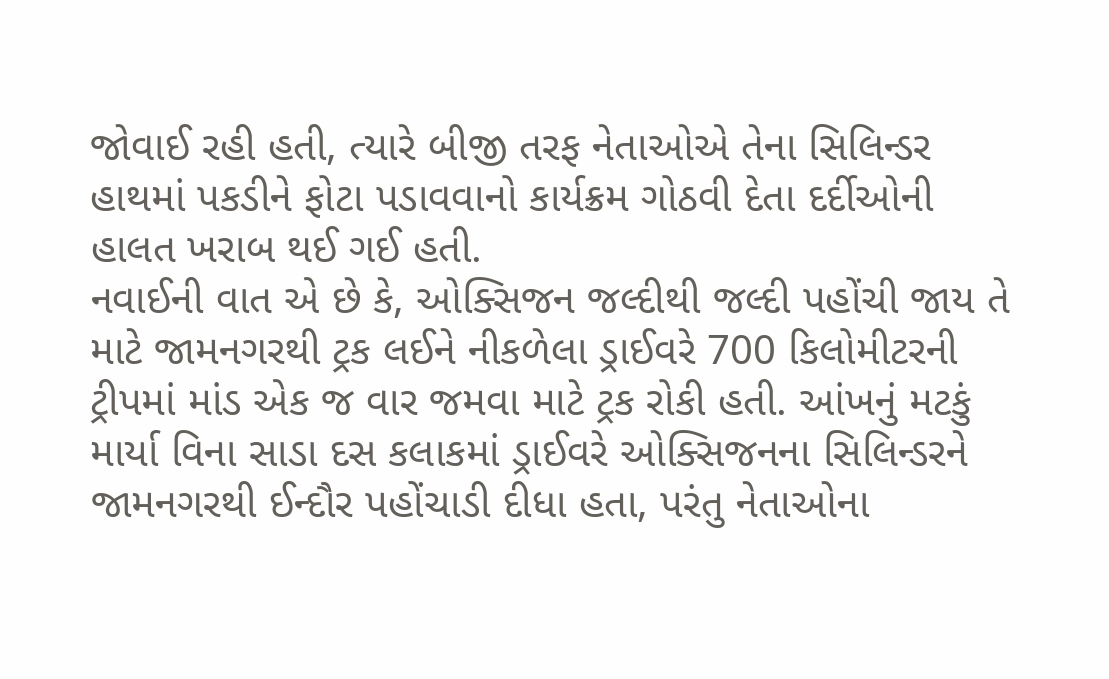જોવાઈ રહી હતી, ત્યારે બીજી તરફ નેતાઓએ તેના સિલિન્ડર હાથમાં પકડીને ફોટા પડાવવાનો કાર્યક્રમ ગોઠવી દેતા દર્દીઓની હાલત ખરાબ થઈ ગઈ હતી.
નવાઈની વાત એ છે કે, ઓક્સિજન જલ્દીથી જલ્દી પહોંચી જાય તે માટે જામનગરથી ટ્રક લઈને નીકળેલા ડ્રાઈવરે 700 કિલોમીટરની ટ્રીપમાં માંડ એક જ વાર જમવા માટે ટ્રક રોકી હતી. આંખનું મટકું માર્યા વિના સાડા દસ કલાકમાં ડ્રાઈવરે ઓક્સિજનના સિલિન્ડરને જામનગરથી ઈન્દૌર પહોંચાડી દીધા હતા, પરંતુ નેતાઓના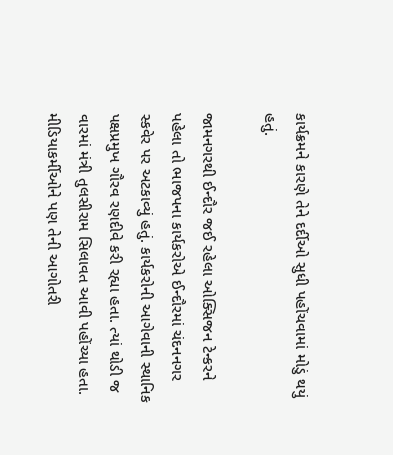કાર્યક્રમને કારણે તેને દર્દીઓ સુધી પહોંચવામાં મોડું થયું હતું.

જામનગરથી ઈન્દૌર જઈ રહેલા ઓક્સિજન ટેન્કરને પહેલા તો ભાજપના કાર્યકરોએ ઈન્દૌરમાં ચંદનનગર સ્કવેર પર અટકાવ્યું હતું. કાર્યકરોની આગેવાની સ્થાનિક પક્ષપ્રમુખ ગૌરવ રણદીવે કરી રહ્યા હતા. ત્યાં થોડી જ વારમાં મંત્રી તુલસીરામ સિલાવત આવી પહોંચ્યા હતા. મીડિયાકર્મીઓને પણ તેની આગોતરી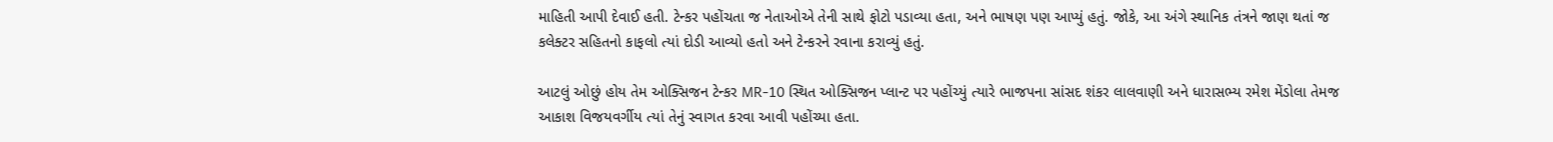માહિતી આપી દેવાઈ હતી. ટેન્કર પહોંચતા જ નેતાઓએ તેની સાથે ફોટો પડાવ્યા હતા, અને ભાષણ પણ આપ્યું હતું. જોકે, આ અંગે સ્થાનિક તંત્રને જાણ થતાં જ કલેક્ટર સહિતનો કાફલો ત્યાં દોડી આવ્યો હતો અને ટેન્કરને રવાના કરાવ્યું હતું.

આટલું ઓછું હોય તેમ ઓક્સિજન ટેન્કર MR-10 સ્થિત ઓક્સિજન પ્લાન્ટ પર પહોંચ્યું ત્યારે ભાજપના સાંસદ શંકર લાલવાણી અને ધારાસભ્ય રમેશ મેંડોલા તેમજ આકાશ વિજયવર્ગીય ત્યાં તેનું સ્વાગત કરવા આવી પહોંચ્યા હતા.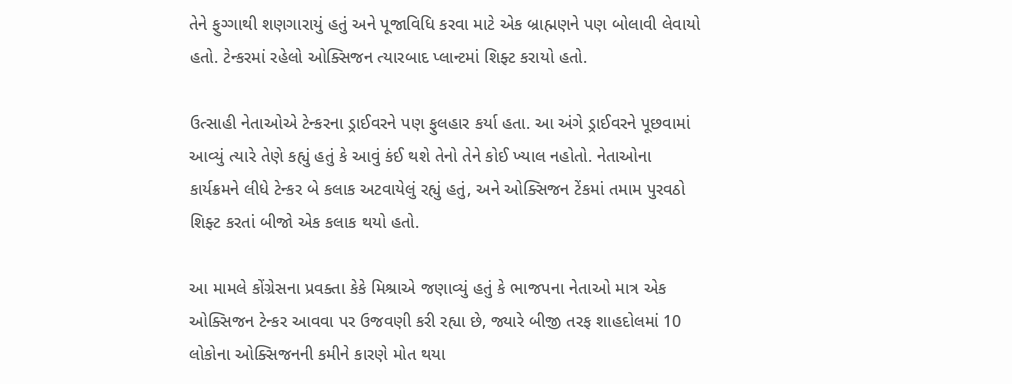તેને ફુગ્ગાથી શણગારાયું હતું અને પૂજાવિધિ કરવા માટે એક બ્રાહ્મણને પણ બોલાવી લેવાયો હતો. ટેન્કરમાં રહેલો ઓક્સિજન ત્યારબાદ પ્લાન્ટમાં શિફ્ટ કરાયો હતો.

ઉત્સાહી નેતાઓએ ટેન્કરના ડ્રાઈવરને પણ ફુલહાર કર્યા હતા. આ અંગે ડ્રાઈવરને પૂછવામાં આવ્યું ત્યારે તેણે કહ્યું હતું કે આવું કંઈ થશે તેનો તેને કોઈ ખ્યાલ નહોતો. નેતાઓના કાર્યક્રમને લીધે ટેન્કર બે કલાક અટવાયેલું રહ્યું હતું, અને ઓક્સિજન ટેંકમાં તમામ પુરવઠો શિફ્ટ કરતાં બીજો એક કલાક થયો હતો.

આ મામલે કોંગ્રેસના પ્રવક્તા કેકે મિશ્રાએ જણાવ્યું હતું કે ભાજપના નેતાઓ માત્ર એક ઓક્સિજન ટેન્કર આવવા પર ઉજવણી કરી રહ્યા છે, જ્યારે બીજી તરફ શાહદોલમાં 10 લોકોના ઓક્સિજનની કમીને કારણે મોત થયા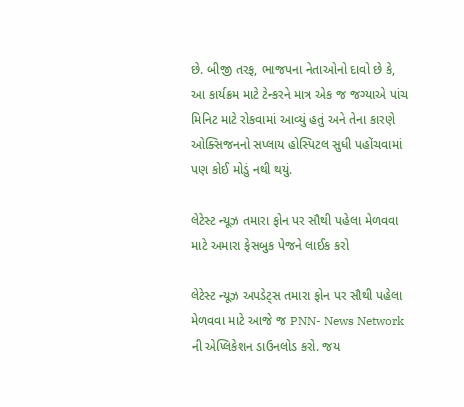છે. બીજી તરફ, ભાજપના નેતાઓનો દાવો છે કે, આ કાર્યક્રમ માટે ટેન્કરને માત્ર એક જ જગ્યાએ પાંચ મિનિટ માટે રોકવામાં આવ્યું હતું અને તેના કારણે ઓક્સિજનનો સપ્લાય હોસ્પિટલ સુધી પહોંચવામાં પણ કોઈ મોડું નથી થયું.

લેટેસ્ટ ન્યૂઝ તમારા ફોન પર સૌથી પહેલા મેળવવા માટે અમારા ફેસબુક પેજને લાઈક કરો

લેટેસ્ટ ન્યૂઝ અપડેટ્સ તમારા ફોન પર સૌથી પહેલા મેળવવા માટે આજે જ PNN- News Network ની એપ્લિકેશન ડાઉનલોડ કરો. જય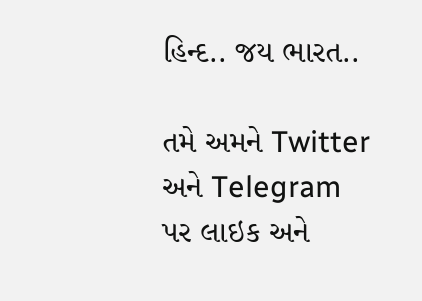હિન્દ.. જય ભારત..

તમે અમને Twitter અને Telegram પર લાઇક અને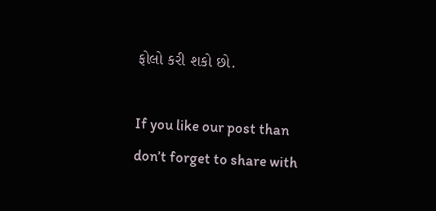ફોલો કરી શકો છો.

If you like our post than don’t forget to share with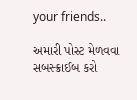your friends..

અમારી પોસ્ટ મેળવવા સબસ્ક્રાઈબ કરો